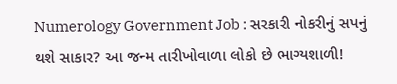Numerology Government Job : સરકારી નોકરીનું સપનું થશે સાકાર? આ જન્મ તારીખોવાળા લોકો છે ભાગ્યશાળી!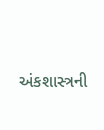અંકશાસ્ત્રની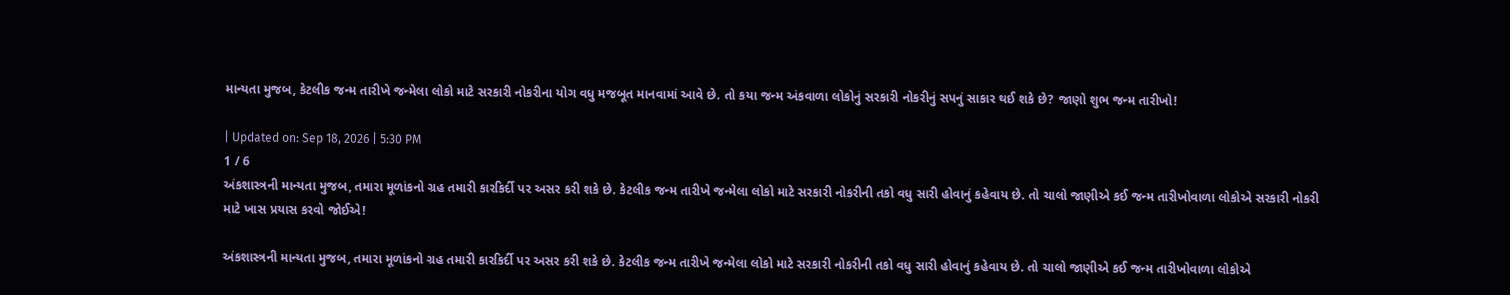માન્યતા મુજબ, કેટલીક જન્મ તારીખે જન્મેલા લોકો માટે સરકારી નોકરીના યોગ વધુ મજબૂત માનવામાં આવે છે. તો કયા જન્મ અંકવાળા લોકોનું સરકારી નોકરીનું સપનું સાકાર થઈ શકે છે? જાણો શુભ જન્મ તારીખો!

| Updated on: Sep 18, 2026 | 5:30 PM
1 / 6
અંકશાસ્ત્રની માન્યતા મુજબ, તમારા મૂળાંકનો ગ્રહ તમારી કારકિર્દી પર અસર કરી શકે છે. કેટલીક જન્મ તારીખે જન્મેલા લોકો માટે સરકારી નોકરીની તકો વધુ સારી હોવાનું કહેવાય છે. તો ચાલો જાણીએ કઈ જન્મ તારીખોવાળા લોકોએ સરકારી નોકરી માટે ખાસ પ્રયાસ કરવો જોઈએ!

અંકશાસ્ત્રની માન્યતા મુજબ, તમારા મૂળાંકનો ગ્રહ તમારી કારકિર્દી પર અસર કરી શકે છે. કેટલીક જન્મ તારીખે જન્મેલા લોકો માટે સરકારી નોકરીની તકો વધુ સારી હોવાનું કહેવાય છે. તો ચાલો જાણીએ કઈ જન્મ તારીખોવાળા લોકોએ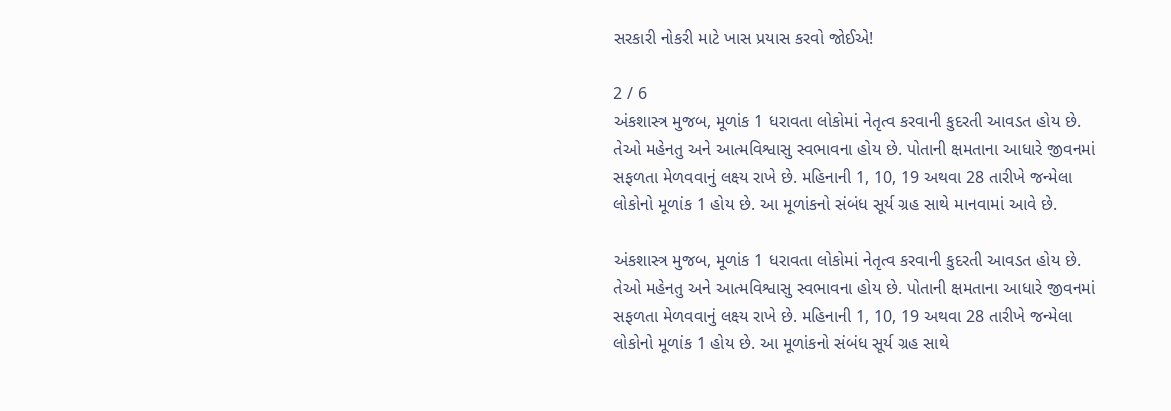સરકારી નોકરી માટે ખાસ પ્રયાસ કરવો જોઈએ!

2 / 6
અંકશાસ્ત્ર મુજબ, મૂળાંક 1 ધરાવતા લોકોમાં નેતૃત્વ કરવાની કુદરતી આવડત હોય છે. તેઓ મહેનતુ અને આત્મવિશ્વાસુ સ્વભાવના હોય છે. પોતાની ક્ષમતાના આધારે જીવનમાં સફળતા મેળવવાનું લક્ષ્ય રાખે છે. મહિનાની 1, 10, 19 અથવા 28 તારીખે જન્મેલા લોકોનો મૂળાંક 1 હોય છે. આ મૂળાંકનો સંબંધ સૂર્ય ગ્રહ સાથે માનવામાં આવે છે.

અંકશાસ્ત્ર મુજબ, મૂળાંક 1 ધરાવતા લોકોમાં નેતૃત્વ કરવાની કુદરતી આવડત હોય છે. તેઓ મહેનતુ અને આત્મવિશ્વાસુ સ્વભાવના હોય છે. પોતાની ક્ષમતાના આધારે જીવનમાં સફળતા મેળવવાનું લક્ષ્ય રાખે છે. મહિનાની 1, 10, 19 અથવા 28 તારીખે જન્મેલા લોકોનો મૂળાંક 1 હોય છે. આ મૂળાંકનો સંબંધ સૂર્ય ગ્રહ સાથે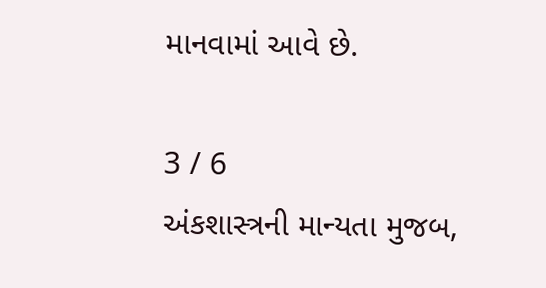માનવામાં આવે છે.

3 / 6
અંકશાસ્ત્રની માન્યતા મુજબ,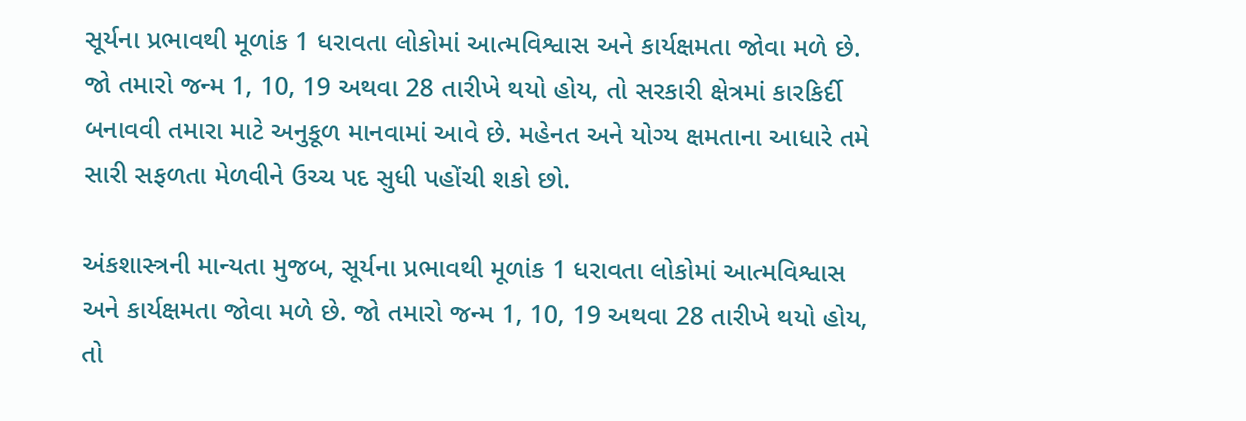સૂર્યના પ્રભાવથી મૂળાંક 1 ધરાવતા લોકોમાં આત્મવિશ્વાસ અને કાર્યક્ષમતા જોવા મળે છે. જો તમારો જન્મ 1, 10, 19 અથવા 28 તારીખે થયો હોય, તો સરકારી ક્ષેત્રમાં કારકિર્દી બનાવવી તમારા માટે અનુકૂળ માનવામાં આવે છે. મહેનત અને યોગ્ય ક્ષમતાના આધારે તમે સારી સફળતા મેળવીને ઉચ્ચ પદ સુધી પહોંચી શકો છો.

અંકશાસ્ત્રની માન્યતા મુજબ, સૂર્યના પ્રભાવથી મૂળાંક 1 ધરાવતા લોકોમાં આત્મવિશ્વાસ અને કાર્યક્ષમતા જોવા મળે છે. જો તમારો જન્મ 1, 10, 19 અથવા 28 તારીખે થયો હોય, તો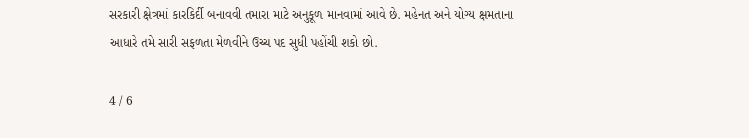સરકારી ક્ષેત્રમાં કારકિર્દી બનાવવી તમારા માટે અનુકૂળ માનવામાં આવે છે. મહેનત અને યોગ્ય ક્ષમતાના આધારે તમે સારી સફળતા મેળવીને ઉચ્ચ પદ સુધી પહોંચી શકો છો.

4 / 6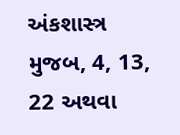અંકશાસ્ત્ર મુજબ, 4, 13, 22 અથવા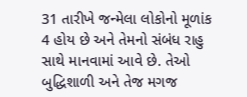31 તારીખે જન્મેલા લોકોનો મૂળાંક 4 હોય છે અને તેમનો સંબંધ રાહુ સાથે માનવામાં આવે છે. તેઓ બુદ્ધિશાળી અને તેજ મગજ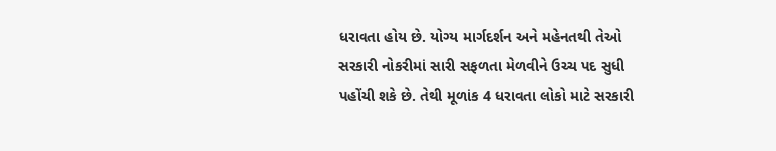ધરાવતા હોય છે. યોગ્ય માર્ગદર્શન અને મહેનતથી તેઓ સરકારી નોકરીમાં સારી સફળતા મેળવીને ઉચ્ચ પદ સુધી પહોંચી શકે છે. તેથી મૂળાંક 4 ધરાવતા લોકો માટે સરકારી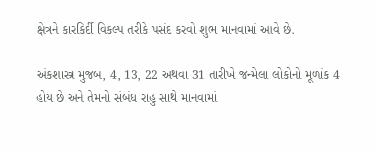ક્ષેત્રને કારકિર્દી વિકલ્પ તરીકે પસંદ કરવો શુભ માનવામાં આવે છે.

અંકશાસ્ત્ર મુજબ, 4, 13, 22 અથવા 31 તારીખે જન્મેલા લોકોનો મૂળાંક 4 હોય છે અને તેમનો સંબંધ રાહુ સાથે માનવામાં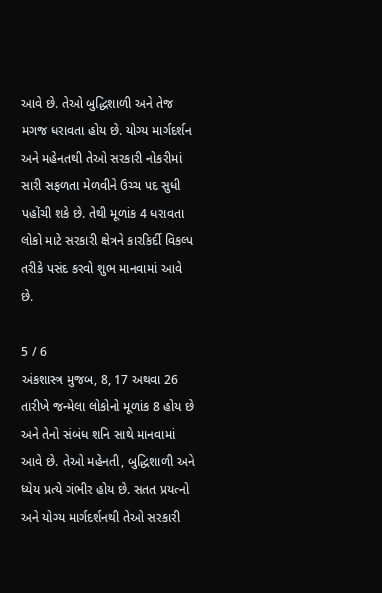આવે છે. તેઓ બુદ્ધિશાળી અને તેજ મગજ ધરાવતા હોય છે. યોગ્ય માર્ગદર્શન અને મહેનતથી તેઓ સરકારી નોકરીમાં સારી સફળતા મેળવીને ઉચ્ચ પદ સુધી પહોંચી શકે છે. તેથી મૂળાંક 4 ધરાવતા લોકો માટે સરકારી ક્ષેત્રને કારકિર્દી વિકલ્પ તરીકે પસંદ કરવો શુભ માનવામાં આવે છે.

5 / 6
અંકશાસ્ત્ર મુજબ, 8, 17 અથવા 26 તારીખે જન્મેલા લોકોનો મૂળાંક 8 હોય છે અને તેનો સંબંધ શનિ સાથે માનવામાં આવે છે. તેઓ મહેનતી, બુદ્ધિશાળી અને ધ્યેય પ્રત્યે ગંભીર હોય છે. સતત પ્રયત્નો અને યોગ્ય માર્ગદર્શનથી તેઓ સરકારી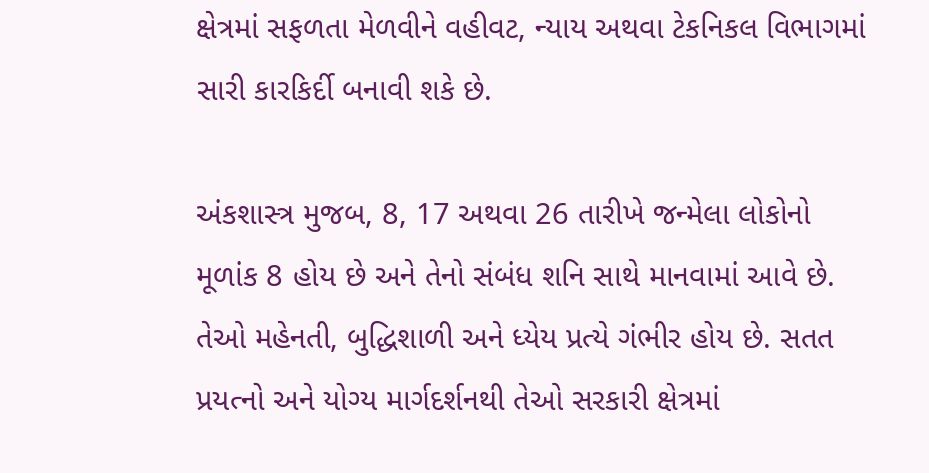ક્ષેત્રમાં સફળતા મેળવીને વહીવટ, ન્યાય અથવા ટેકનિકલ વિભાગમાં સારી કારકિર્દી બનાવી શકે છે.

અંકશાસ્ત્ર મુજબ, 8, 17 અથવા 26 તારીખે જન્મેલા લોકોનો મૂળાંક 8 હોય છે અને તેનો સંબંધ શનિ સાથે માનવામાં આવે છે. તેઓ મહેનતી, બુદ્ધિશાળી અને ધ્યેય પ્રત્યે ગંભીર હોય છે. સતત પ્રયત્નો અને યોગ્ય માર્ગદર્શનથી તેઓ સરકારી ક્ષેત્રમાં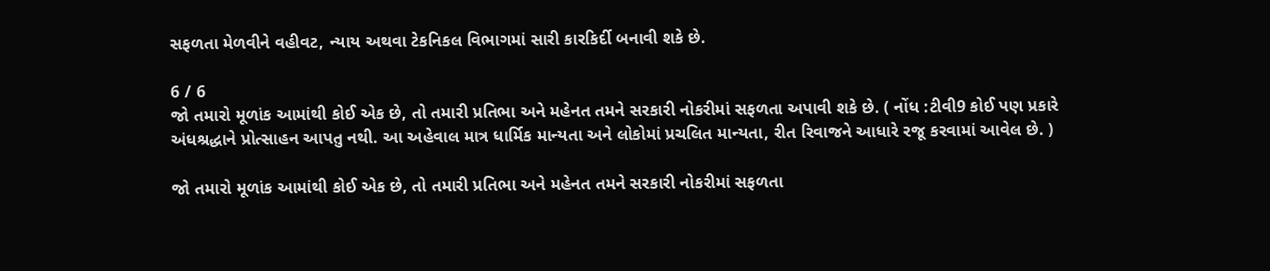સફળતા મેળવીને વહીવટ, ન્યાય અથવા ટેકનિકલ વિભાગમાં સારી કારકિર્દી બનાવી શકે છે.

6 / 6
જો તમારો મૂળાંક આમાંથી કોઈ એક છે, તો તમારી પ્રતિભા અને મહેનત તમને સરકારી નોકરીમાં સફળતા અપાવી શકે છે. ( નોંધ :ટીવી9 કોઈ પણ પ્રકારે અંધશ્રદ્ધાને પ્રોત્સાહન આપતુ નથી. આ અહેવાલ માત્ર ધાર્મિક માન્યતા અને લોકોમાં પ્રચલિત માન્યતા, રીત રિવાજને આધારે રજૂ કરવામાં આવેલ છે. )

જો તમારો મૂળાંક આમાંથી કોઈ એક છે, તો તમારી પ્રતિભા અને મહેનત તમને સરકારી નોકરીમાં સફળતા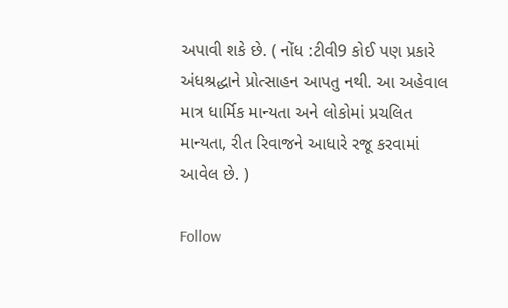અપાવી શકે છે. ( નોંધ :ટીવી9 કોઈ પણ પ્રકારે અંધશ્રદ્ધાને પ્રોત્સાહન આપતુ નથી. આ અહેવાલ માત્ર ધાર્મિક માન્યતા અને લોકોમાં પ્રચલિત માન્યતા, રીત રિવાજને આધારે રજૂ કરવામાં આવેલ છે. )

Follow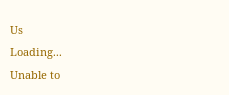Us
Loading...
Unable to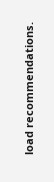load recommendations.